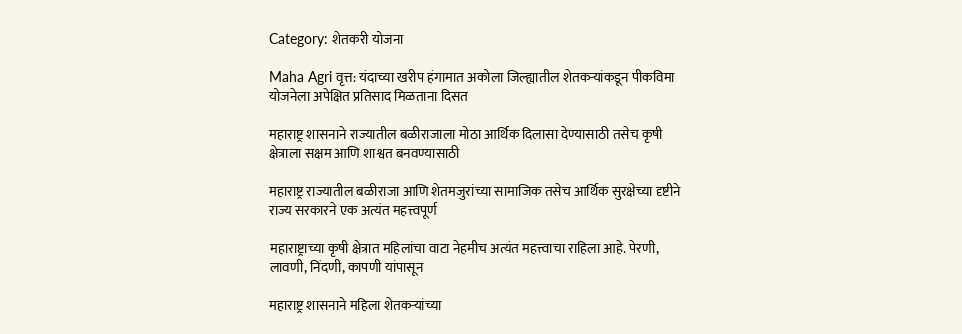Category: शेतकरी योजना

Maha Agri वृत्त: यंदाच्या खरीप हंगामात अकोला जिल्ह्यातील शेतकऱ्यांकडून पीकविमा योजनेला अपेक्षित प्रतिसाद मिळताना दिसत

महाराष्ट्र शासनाने राज्यातील बळीराजाला मोठा आर्थिक दिलासा देण्यासाठी तसेच कृषी क्षेत्राला सक्षम आणि शाश्वत बनवण्यासाठी

महाराष्ट्र राज्यातील बळीराजा आणि शेतमजुरांच्या सामाजिक तसेच आर्थिक सुरक्षेच्या दृष्टीने राज्य सरकारने एक अत्यंत महत्त्वपूर्ण

महाराष्ट्राच्या कृषी क्षेत्रात महिलांचा वाटा नेहमीच अत्यंत महत्त्वाचा राहिला आहे. पेरणी, लावणी, निंदणी, कापणी यांपासून

महाराष्ट्र शासनाने महिला शेतकऱ्यांच्या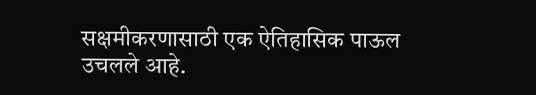सक्षमीकरणासाठी एक ऐतिहासिक पाऊल उचलले आहे.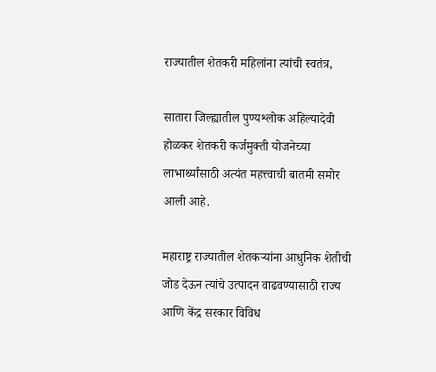राज्यातील शेतकरी महिलांना त्यांची स्वतंत्र,

सातारा जिल्ह्यातील पुण्यश्लोक अहिल्यादेवी होळकर शेतकरी कर्जमुक्ती योजनेच्या लाभार्थ्यांसाठी अत्यंत महत्त्वाची बातमी समोर आली आहे.

महाराष्ट्र राज्यातील शेतकऱ्यांना आधुनिक शेतीची जोड देऊन त्यांचे उत्पादन वाढवण्यासाठी राज्य आणि केंद्र सरकार विविध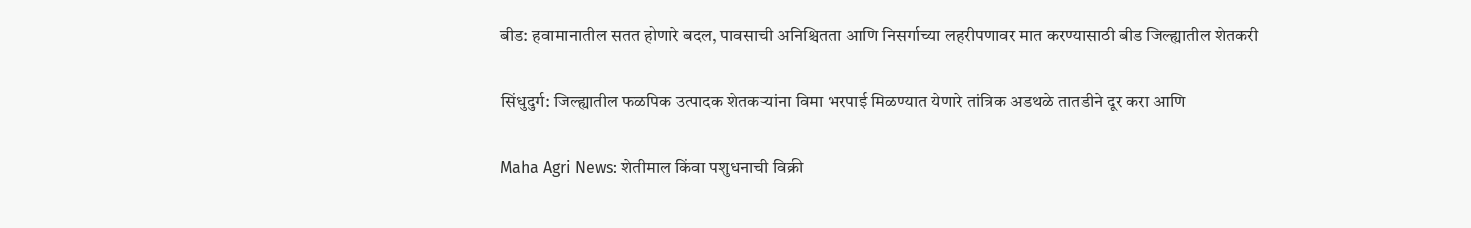बीड: हवामानातील सतत होणारे बदल, पावसाची अनिश्चितता आणि निसर्गाच्या लहरीपणावर मात करण्यासाठी बीड जिल्ह्यातील शेतकरी

सिंधुदुर्ग: जिल्ह्यातील फळपिक उत्पादक शेतकऱ्यांना विमा भरपाई मिळण्यात येणारे तांत्रिक अडथळे तातडीने दूर करा आणि

Maha Agri News: शेतीमाल किंवा पशुधनाची विक्री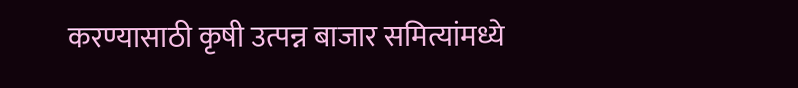करण्यासाठी कृषी उत्पन्न बाजार समित्यांमध्ये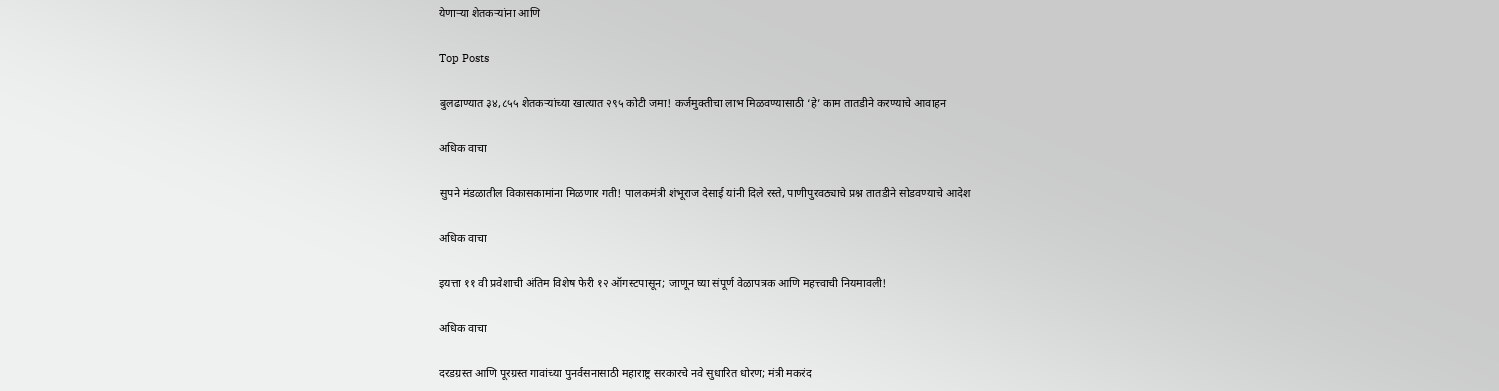येणाऱ्या शेतकऱ्यांना आणि

Top Posts

बुलढाण्यात ३४,८५५ शेतकऱ्यांच्या खात्यात २९५ कोटी जमा! कर्जमुक्तीचा लाभ मिळवण्यासाठी ‘हे’ काम तातडीने करण्याचे आवाहन

अधिक वाचा

सुपने मंडळातील विकासकामांना मिळणार गती! पालकमंत्री शंभूराज देसाई यांनी दिले रस्ते, पाणीपुरवठ्याचे प्रश्न तातडीने सोडवण्याचे आदेश

अधिक वाचा

इयत्ता ११ वी प्रवेशाची अंतिम विशेष फेरी १२ ऑगस्टपासून; जाणून घ्या संपूर्ण वेळापत्रक आणि महत्त्वाची नियमावली!

अधिक वाचा

दरडग्रस्त आणि पूरग्रस्त गावांच्या पुनर्वसनासाठी महाराष्ट्र सरकारचे नवे सुधारित धोरण; मंत्री मकरंद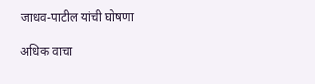जाधव-पाटील यांची घोषणा

अधिक वाचा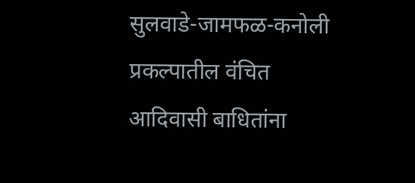सुलवाडे-जामफळ-कनोली प्रकल्पातील वंचित आदिवासी बाधितांना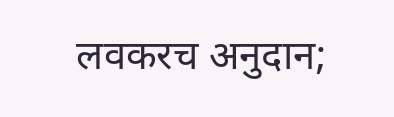लवकरच अनुदान;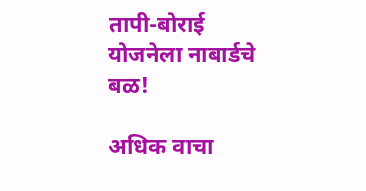तापी-बोराई योजनेला नाबार्डचे बळ!

अधिक वाचा